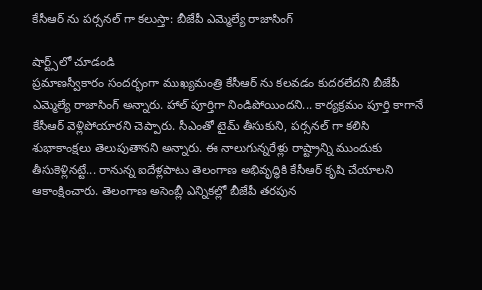కేసీఆర్ ను పర్సనల్ గా కలుస్తా: బీజేపీ ఎమ్మెల్యే రాజాసింగ్

షార్ట్స్‌లో చూడండి
ప్రమాణస్వీకారం సందర్భంగా ముఖ్యమంత్రి కేసీఆర్ ను కలవడం కుదరలేదని బీజేపీ ఎమ్మెల్యే రాజాసింగ్ అన్నారు. హాల్ పూర్తిగా నిండిపోయిందని... కార్యక్రమం పూర్తి కాగానే కేసీఆర్ వెళ్లిపోయారని చెప్పారు. సీఎంతో టైమ్ తీసుకుని, పర్సనల్ గా కలిసి శుభాకాంక్షలు తెలుపుతానని అన్నారు. ఈ నాలుగున్నరేళ్లు రాష్ట్రాన్ని ముందుకు తీసుకెళ్లినట్టే... రానున్న ఐదేళ్లపాటు తెలంగాణ అభివృద్ధికి కేసీఆర్ కృషి చేయాలని ఆకాంక్షించారు. తెలంగాణ అసెంబ్లీ ఎన్నికల్లో బీజేపీ తరపున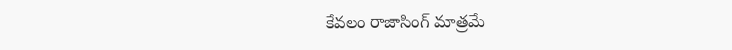కేవలం రాజాసింగ్ మాత్రమే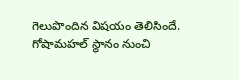గెలుపొందిన విషయం తెలిసిందే. గోషామహల్ స్థానం నుంచి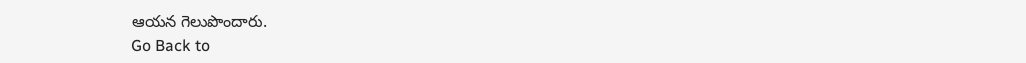ఆయన గెలుపొందారు.
Go Back to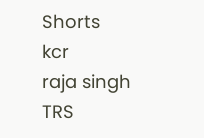Shorts
kcr
raja singh
TRS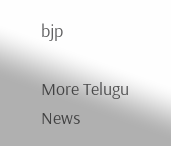bjp

More Telugu News